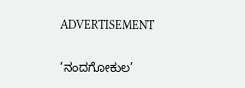ADVERTISEMENT

‘ನಂದಗೋಕುಲ’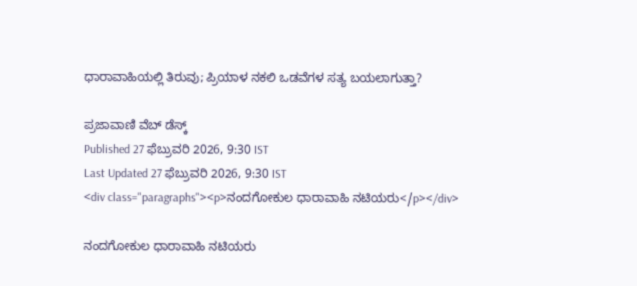ಧಾರಾವಾಹಿಯಲ್ಲಿ ತಿರುವು; ಪ್ರಿಯಾಳ ನಕಲಿ ಒಡವೆಗಳ ಸತ್ಯ ಬಯಲಾಗುತ್ತಾ?

ಪ್ರಜಾವಾಣಿ ವೆಬ್‌ ಡೆಸ್ಕ್‌
Published 27 ಫೆಬ್ರುವರಿ 2026, 9:30 IST
Last Updated 27 ಫೆಬ್ರುವರಿ 2026, 9:30 IST
<div class="paragraphs"><p>ನಂದಗೋಕುಲ ಧಾರಾವಾಹಿ ನಟಿಯರು</p></div>

ನಂದಗೋಕುಲ ಧಾರಾವಾಹಿ ನಟಿಯರು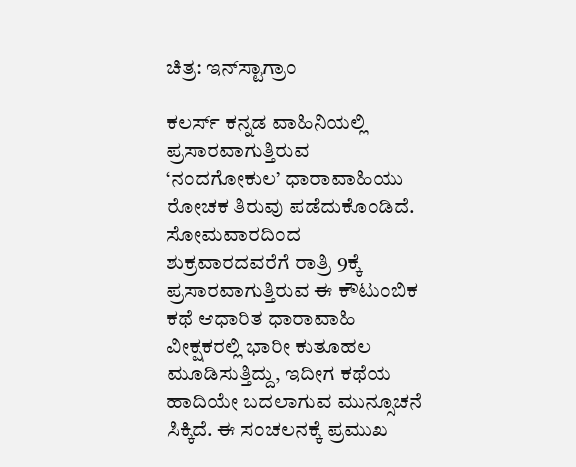ಚಿತ್ರ: ಇನ್‌ಸ್ಟಾಗ್ರಾಂ

ಕಲರ್ಸ್ ಕನ್ನಡ ವಾಹಿನಿಯಲ್ಲಿ ಪ್ರಸಾರವಾಗುತ್ತಿರುವ ‘ನಂದಗೋಕುಲ’ ಧಾರಾವಾಹಿಯು ರೋಚಕ ತಿರುವು ಪಡೆದುಕೊಂಡಿದೆ. ಸೋಮವಾರದಿಂದ ಶುಕ್ರವಾರದವರೆಗೆ ರಾತ್ರಿ 9ಕ್ಕೆ ಪ್ರಸಾರವಾಗುತ್ತಿರುವ ಈ ಕೌಟುಂಬಿಕ ಕಥೆ ಆಧಾರಿತ ಧಾರಾವಾಹಿ ವೀಕ್ಷಕರಲ್ಲಿ ಭಾರೀ ಕುತೂಹಲ ಮೂಡಿಸುತ್ತಿದ್ದು, ಇದೀಗ ಕಥೆಯ ಹಾದಿಯೇ ಬದಲಾಗುವ ಮುನ್ಸೂಚನೆ ಸಿಕ್ಕಿದೆ. ಈ ಸಂಚಲನಕ್ಕೆ ಪ್ರಮುಖ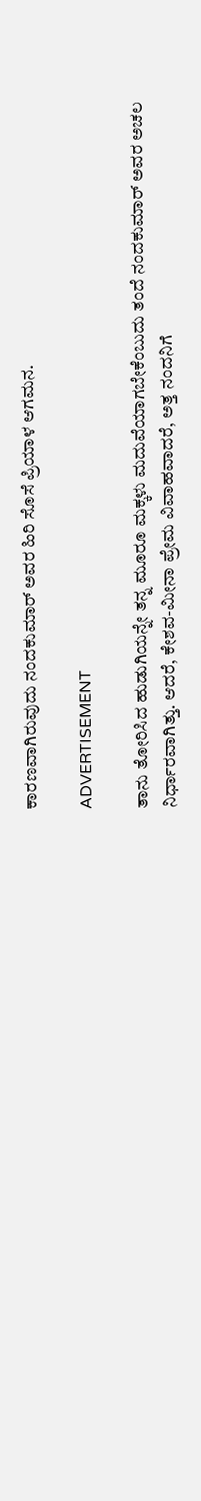ಕಾರಣವಾಗಿರುವುದು ನಂದಕುಮಾರ್ ಅವರ ಹಿರಿ ಸೊಸೆ ಪ್ರಿಯಾಳ ಆಗಮನ.

ADVERTISEMENT

ತಾನು ತೋರಿಸಿದ ಹುಡುಗಿಯನ್ನೇ ತನ್ನ ಮೂರೂ ಮಕ್ಕಳು ಮದುವೆಯಾಗಬೇಕೆಂಬುದು ತಂದೆ ನಂದಕುಮಾರ್ ಅವರ ಅಚಲ ನಿರ್ಧಾರವಾಗಿತ್ತು. ಆದರೆ, ಕೇಶವ-ಮೀನಾ ಪ್ರೇಮ ವಿವಾಹವಾದರೆ, ಅತ್ತ ನಂದನಿಗೆ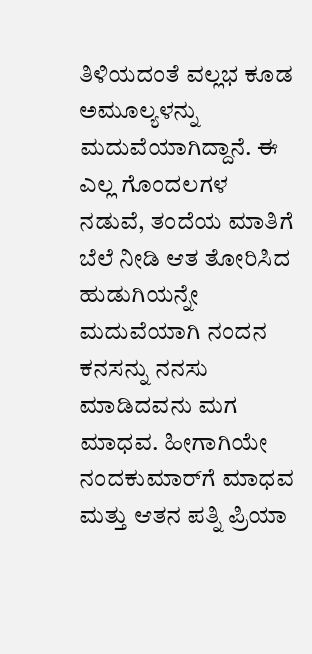ತಿಳಿಯದಂತೆ ವಲ್ಲಭ ಕೂಡ ಅಮೂಲ್ಯಳನ್ನು ಮದುವೆಯಾಗಿದ್ದಾನೆ. ಈ ಎಲ್ಲ ಗೊಂದಲಗಳ ನಡುವೆ, ತಂದೆಯ ಮಾತಿಗೆ ಬೆಲೆ ನೀಡಿ ಆತ ತೋರಿಸಿದ ಹುಡುಗಿಯನ್ನೇ ಮದುವೆಯಾಗಿ ನಂದನ ಕನಸನ್ನು ನನಸು ಮಾಡಿದವನು ಮಗ ಮಾಧವ. ಹೀಗಾಗಿಯೇ ನಂದಕುಮಾರ್‌ಗೆ ಮಾಧವ ಮತ್ತು ಆತನ ಪತ್ನಿ ಪ್ರಿಯಾ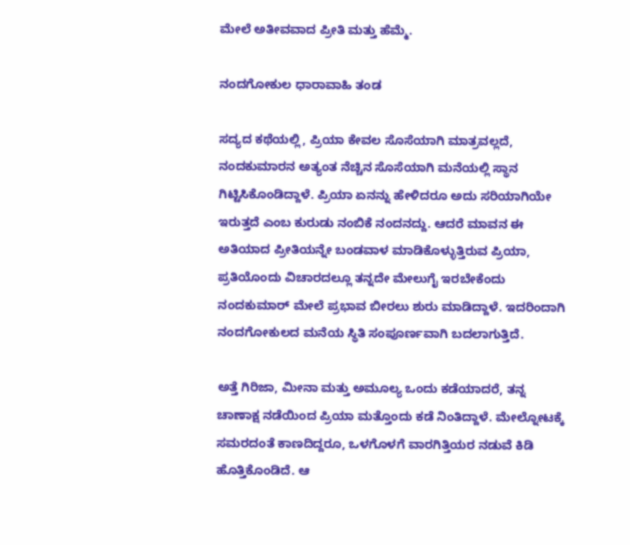ಮೇಲೆ ಅತೀವವಾದ ಪ್ರೀತಿ ಮತ್ತು ಹೆಮ್ಮೆ.

ನಂದಗೋಕುಲ ಧಾರಾವಾಹಿ ತಂಡ

ಸದ್ಯದ ಕಥೆಯಲ್ಲಿ, ಪ್ರಿಯಾ ಕೇವಲ ಸೊಸೆಯಾಗಿ ಮಾತ್ರವಲ್ಲದೆ, ನಂದಕುಮಾರನ ಅತ್ಯಂತ ನೆಚ್ಚಿನ ಸೊಸೆಯಾಗಿ ಮನೆಯಲ್ಲಿ ಸ್ಥಾನ ಗಿಟ್ಟಿಸಿಕೊಂಡಿದ್ದಾಳೆ. ಪ್ರಿಯಾ ಏನನ್ನು ಹೇಳಿದರೂ ಅದು ಸರಿಯಾಗಿಯೇ ಇರುತ್ತದೆ ಎಂಬ ಕುರುಡು ನಂಬಿಕೆ ನಂದನದ್ದು. ಆದರೆ ಮಾವನ ಈ ಅತಿಯಾದ ಪ್ರೀತಿಯನ್ನೇ ಬಂಡವಾಳ ಮಾಡಿಕೊಳ್ಳುತ್ತಿರುವ ಪ್ರಿಯಾ, ಪ್ರತಿಯೊಂದು ವಿಚಾರದಲ್ಲೂ ತನ್ನದೇ ಮೇಲುಗೈ ಇರಬೇಕೆಂದು ನಂದಕುಮಾರ್ ಮೇಲೆ ಪ್ರಭಾವ ಬೀರಲು ಶುರು ಮಾಡಿದ್ದಾಳೆ. ಇದರಿಂದಾಗಿ ನಂದಗೋಕುಲದ ಮನೆಯ ಸ್ಥಿತಿ ಸಂಪೂರ್ಣವಾಗಿ ಬದಲಾಗುತ್ತಿದೆ.

ಅತ್ತೆ ಗಿರಿಜಾ, ಮೀನಾ ಮತ್ತು ಅಮೂಲ್ಯ ಒಂದು ಕಡೆಯಾದರೆ, ತನ್ನ ಚಾಣಾಕ್ಷ ನಡೆಯಿಂದ ಪ್ರಿಯಾ ಮತ್ತೊಂದು ಕಡೆ ನಿಂತಿದ್ದಾಳೆ. ಮೇಲ್ನೋಟಕ್ಕೆ ಸಮರದಂತೆ ಕಾಣದಿದ್ದರೂ, ಒಳಗೊಳಗೆ ವಾರಗಿತ್ತಿಯರ ನಡುವೆ ಕಿಡಿ ಹೊತ್ತಿಕೊಂಡಿದೆ. ಆ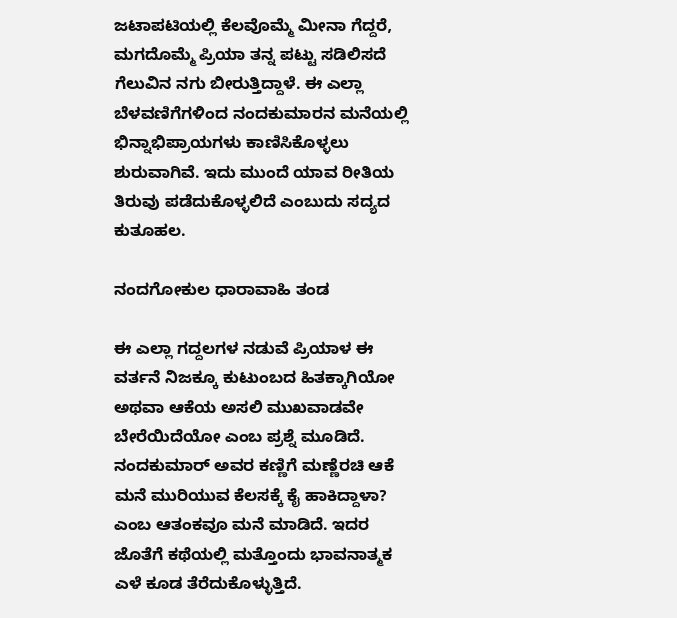ಜಟಾಪಟಿಯಲ್ಲಿ ಕೆಲವೊಮ್ಮೆ ಮೀನಾ ಗೆದ್ದರೆ, ಮಗದೊಮ್ಮೆ ಪ್ರಿಯಾ ತನ್ನ ಪಟ್ಟು ಸಡಿಲಿಸದೆ ಗೆಲುವಿನ ನಗು ಬೀರುತ್ತಿದ್ದಾಳೆ. ಈ ಎಲ್ಲಾ ಬೆಳವಣಿಗೆಗಳಿಂದ ನಂದಕುಮಾರನ ಮನೆಯಲ್ಲಿ ಭಿನ್ನಾಭಿಪ್ರಾಯಗಳು ಕಾಣಿಸಿಕೊಳ್ಳಲು ಶುರುವಾಗಿವೆ. ಇದು ಮುಂದೆ ಯಾವ ರೀತಿಯ ತಿರುವು ಪಡೆದುಕೊಳ್ಳಲಿದೆ ಎಂಬುದು ಸದ್ಯದ ಕುತೂಹಲ.

ನಂದಗೋಕುಲ ಧಾರಾವಾಹಿ ತಂಡ

ಈ ಎಲ್ಲಾ ಗದ್ದಲಗಳ ನಡುವೆ ಪ್ರಿಯಾಳ ಈ ವರ್ತನೆ ನಿಜಕ್ಕೂ ಕುಟುಂಬದ ಹಿತಕ್ಕಾಗಿಯೋ ಅಥವಾ ಆಕೆಯ ಅಸಲಿ ಮುಖವಾಡವೇ ಬೇರೆಯಿದೆಯೋ ಎಂಬ ಪ್ರಶ್ನೆ ಮೂಡಿದೆ. ನಂದಕುಮಾರ್ ಅವರ ಕಣ್ಣಿಗೆ ಮಣ್ಣೆರಚಿ ಆಕೆ ಮನೆ ಮುರಿಯುವ ಕೆಲಸಕ್ಕೆ ಕೈ ಹಾಕಿದ್ದಾಳಾ? ಎಂಬ ಆತಂಕವೂ ಮನೆ ಮಾಡಿದೆ. ಇದರ ಜೊತೆಗೆ ಕಥೆಯಲ್ಲಿ ಮತ್ತೊಂದು ಭಾವನಾತ್ಮಕ ಎಳೆ ಕೂಡ ತೆರೆದುಕೊಳ್ಳುತ್ತಿದೆ.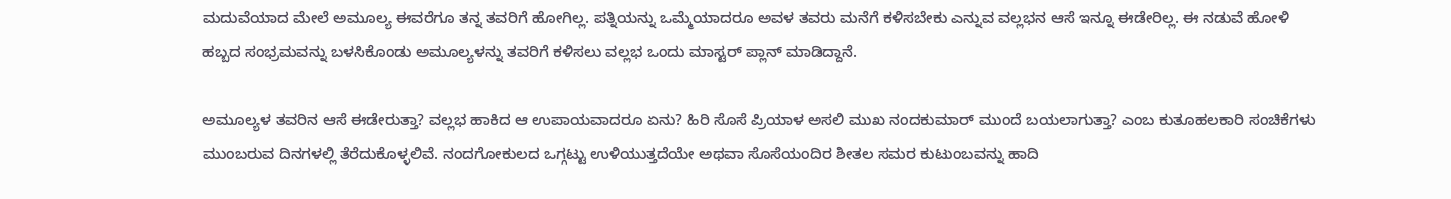ಮದುವೆಯಾದ ಮೇಲೆ ಅಮೂಲ್ಯ ಈವರೆಗೂ ತನ್ನ ತವರಿಗೆ ಹೋಗಿಲ್ಲ. ಪತ್ನಿಯನ್ನು ಒಮ್ಮೆಯಾದರೂ ಅವಳ ತವರು ಮನೆಗೆ ಕಳಿಸಬೇಕು ಎನ್ನುವ ವಲ್ಲಭನ ಆಸೆ ಇನ್ನೂ ಈಡೇರಿಲ್ಲ. ಈ ನಡುವೆ ಹೋಳಿ ಹಬ್ಬದ ಸಂಭ್ರಮವನ್ನು ಬಳಸಿಕೊಂಡು ಅಮೂಲ್ಯಳನ್ನು ತವರಿಗೆ ಕಳಿಸಲು ವಲ್ಲಭ ಒಂದು ಮಾಸ್ಟರ್ ಪ್ಲಾನ್ ಮಾಡಿದ್ದಾನೆ.

ಅಮೂಲ್ಯಳ ತವರಿನ ಆಸೆ ಈಡೇರುತ್ತಾ? ವಲ್ಲಭ ಹಾಕಿದ ಆ ಉಪಾಯವಾದರೂ ಏನು? ಹಿರಿ ಸೊಸೆ ಪ್ರಿಯಾಳ ಅಸಲಿ ಮುಖ ನಂದಕುಮಾರ್ ಮುಂದೆ ಬಯಲಾಗುತ್ತಾ? ಎಂಬ ಕುತೂಹಲಕಾರಿ ಸಂಚಿಕೆಗಳು ಮುಂಬರುವ ದಿನಗಳಲ್ಲಿ ತೆರೆದುಕೊಳ್ಳಲಿವೆ. ನಂದಗೋಕುಲದ ಒಗ್ಗಟ್ಟು ಉಳಿಯುತ್ತದೆಯೇ ಅಥವಾ ಸೊಸೆಯಂದಿರ ಶೀತಲ ಸಮರ ಕುಟುಂಬವನ್ನು ಹಾದಿ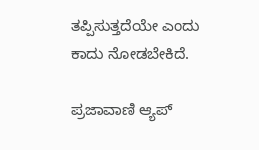ತಪ್ಪಿಸುತ್ತದೆಯೇ ಎಂದು ಕಾದು ನೋಡಬೇಕಿದೆ.

ಪ್ರಜಾವಾಣಿ ಆ್ಯಪ್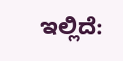ಇಲ್ಲಿದೆ: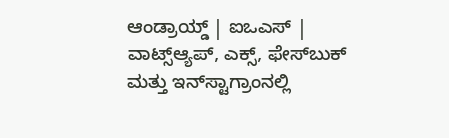ಆಂಡ್ರಾಯ್ಡ್ | ಐಒಎಸ್ | ವಾಟ್ಸ್ಆ್ಯಪ್, ಎಕ್ಸ್, ಫೇಸ್‌ಬುಕ್ ಮತ್ತು ಇನ್‌ಸ್ಟಾಗ್ರಾಂನಲ್ಲಿ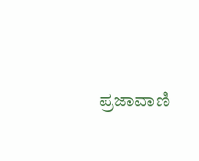ಪ್ರಜಾವಾಣಿ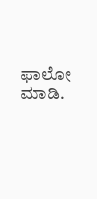ಫಾಲೋ ಮಾಡಿ.